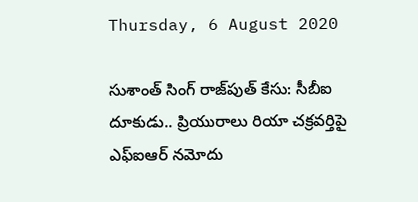Thursday, 6 August 2020

సుశాంత్ సింగ్ రాజ్‌పుత్ కేసు: సీబీఐ దూకుడు.. ప్రియురాలు రియా చక్రవర్తిపై ఎఫ్ఐఆర్ నమోదు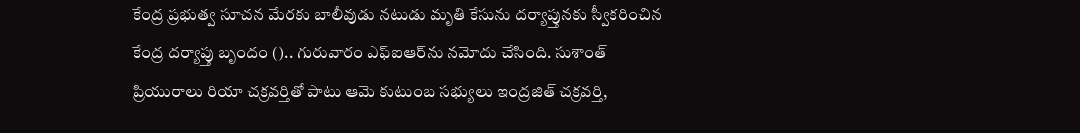కేంద్ర ప్రభుత్వ సూచన మేరకు బాలీవుడు నటుడు మృతి కేసును దర్యాప్తునకు స్వీకరించిన కేంద్ర దర్యాప్తు బృందం ().. గురువారం ఎఫ్ఐఆర్‌ను నమోదు చేసింది. సుశాంత్ ప్రియురాలు రియా చక్రవర్తితో పాటు ఆమె కుటుంబ సభ్యులు ఇంద్రజిత్ చక్రవర్తి,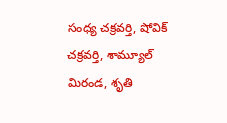సంధ్య చక్రవర్తి, షోవిక్ చక్రవర్తి, శామ్యూల్ మిరండ, శృతి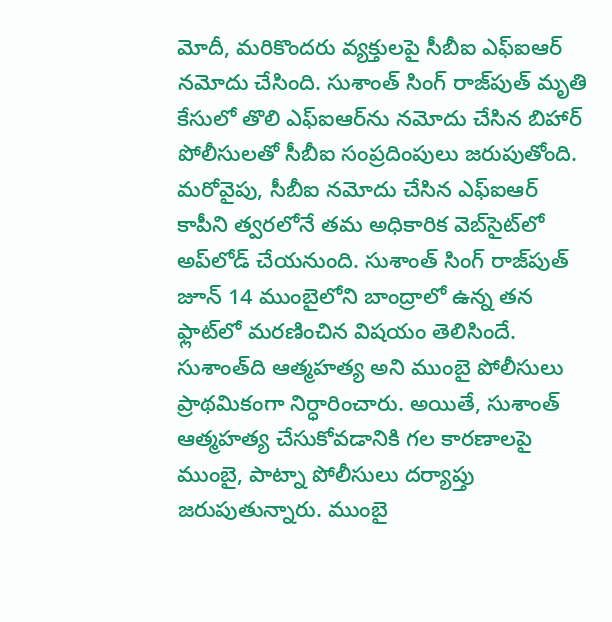మోదీ, మరికొందరు వ్యక్తులపై సీబీఐ ఎఫ్ఐఆర్ నమోదు చేసింది. సుశాంత్ సింగ్ రాజ్‌పుత్ మృతి కేసులో తొలి ఎఫ్ఐఆర్‌ను నమోదు చేసిన బిహార్ పోలీసులతో సీబీఐ సంప్రదింపులు జరుపుతోంది. మరోవైపు, సీబీఐ నమోదు చేసిన ఎఫ్‌ఐఆర్‌ కాపీని త్వరలోనే తమ అధికారిక వెబ్‌సైట్‌లో అప్‌లోడ్ చేయనుంది. సుశాంత్ సింగ్ రాజ్‌పుత్ జూన్ 14 ముంబైలోని బాంద్రాలో ఉన్న తన ఫ్లాట్‌లో మరణించిన విషయం తెలిసిందే. సుశాంత్‌ది ఆత్మహత్య అని ముంబై పోలీసులు ప్రాథమికంగా నిర్ధారించారు. అయితే, సుశాంత్ ఆత్మహత్య చేసుకోవడానికి గల కారణాలపై ముంబై, పాట్నా పోలీసులు దర్యాప్తు జరుపుతున్నారు. ముంబై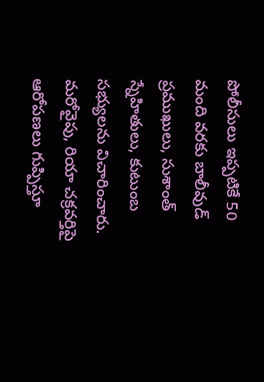పోలీసులు ఇప్పటికే 50 మంది వరకు బాలీవుడ్ ప్రముఖులు, సుశాంత్ స్నేహితులు, కుటుంబ సభ్యులను విచారించారు. మరోవైపు, రియా చక్రవర్తిపై ఆరోపణలు గుప్పిస్తూ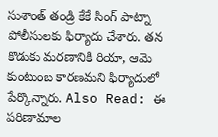సుశాంత్ తండ్రి కేకే సింగ్ పాట్నా పోలీసులకు ఫిర్యాదు చేశారు. తన కొడుకు మరణానికి రియా, ఆమె కుంటుంబ కారణమని ఫిర్యాదులో పేర్కొన్నారు. Also Read: ఈ పరిణామాల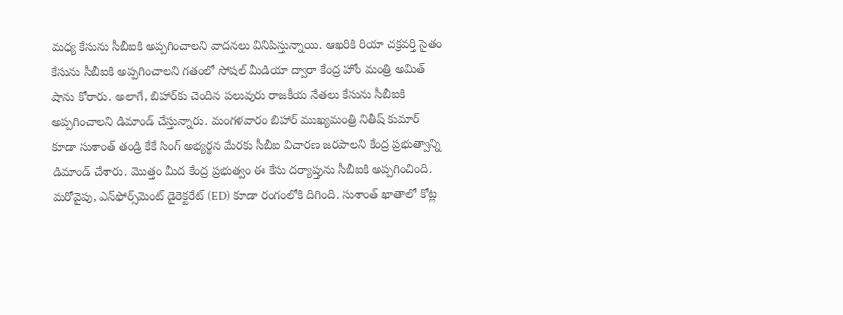మధ్య కేసును సీబీఐకి అప్పగించాలని వాదనలు వినిపిస్తున్నాయి. ఆఖరికి రియా చక్రవర్తి సైతం కేసును సీబీఐకి అప్పగించాలని గతంలో సోషల్ మీడియా ద్వారా కేంద్ర హోం మంత్రి అమిత్ షాను కోరారు. అలాగే, బిహార్‌కు చెందిన పలువురు రాజకీయ నేతలు కేసును సీబీఐకి అప్పగించాలని డిమాండ్ చేస్తున్నారు. మంగళవారం బిహార్ ముఖ్యమంత్రి నితీష్ కుమార్ కూడా సుశాంత్ తండ్రి కేకే సింగ్ అభ్యర్థన మేరకు సీబీఐ విచారణ జరపాలని కేంద్ర ప్రభుత్వాన్ని డిమాండ్ చేశారు. మొత్తం మీద కేంద్ర ప్రభుత్వం ఈ కేసు దర్యాప్తును సీబీఐకి అప్పగించింది. మరోవైపు, ఎన్‌ఫోర్స్‌మెంట్ డైరెక్టరేట్ (ED) కూడా రంగంలోకి దిగింది. సుశాంత్ ఖాతాలో కోట్ల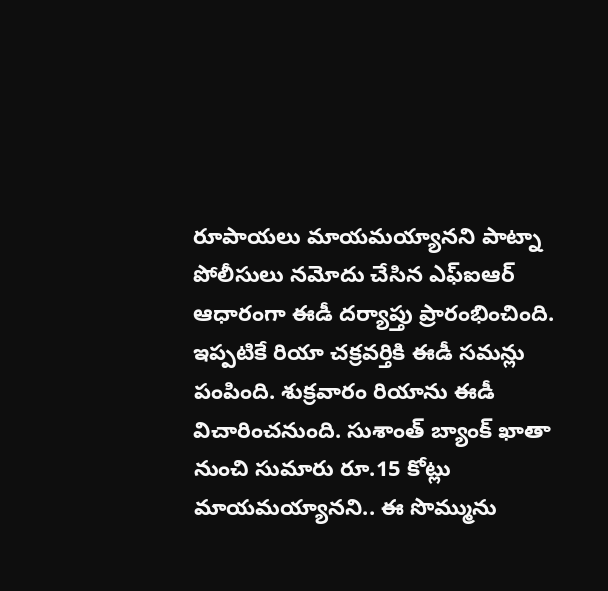రూపాయలు మాయమయ్యానని పాట్నా పోలీసులు నమోదు చేసిన ఎఫ్ఐఆర్ ఆధారంగా ఈడీ దర్యాప్తు ప్రారంభించింది. ఇప్పటికే రియా చక్రవర్తికి ఈడీ సమన్లు పంపింది. శుక్రవారం రియాను ఈడీ విచారించనుంది. సుశాంత్ బ్యాంక్ ఖాతా నుంచి సుమారు రూ.15 కోట్లు మాయమయ్యానని.. ఈ సొమ్మును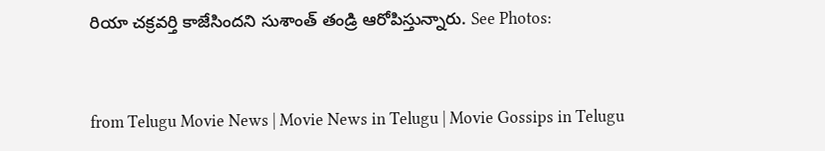రియా చక్రవర్తి కాజేసిందని సుశాంత్ తండ్రి ఆరోపిస్తున్నారు. See Photos:


from Telugu Movie News | Movie News in Telugu | Movie Gossips in Telugu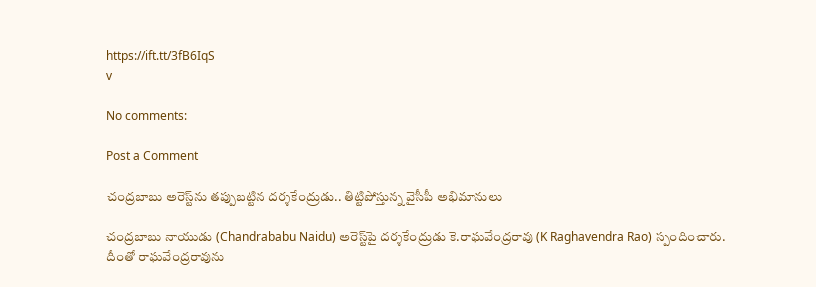https://ift.tt/3fB6IqS
v

No comments:

Post a Comment

చంద్రబాబు అరెస్ట్‌ను తప్పుబట్టిన దర్శకేంద్రుడు.. తిట్టిపోస్తున్న వైసీపీ అభిమానులు

చంద్రబాబు నాయుడు (Chandrababu Naidu) అరెస్ట్‌పై దర్శకేంద్రుడు కె.రాఘవేంద్రరావు (K Raghavendra Rao) స్పందించారు. దీంతో రాఘవేంద్రరావును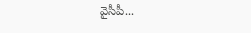వైసీపీ...